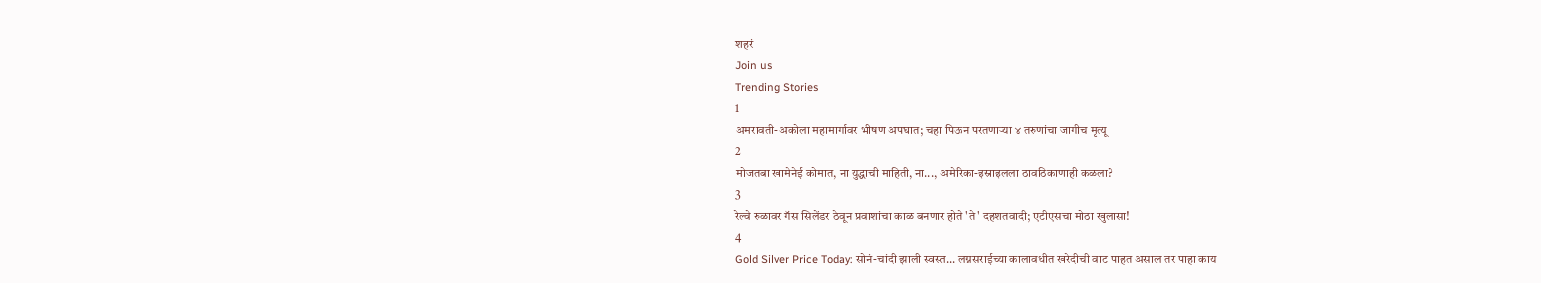शहरं
Join us
Trending Stories
1
अमरावती-अकोला महामार्गावर भीषण अपघात; चहा पिऊन परतणाऱ्या ४ तरुणांचा जागीच मृत्यू
2
मोजतबा खामेनेई कोमात, ना युद्धाची माहिती, ना..., अमेरिका-इस्राइलला ठावठिकाणाही कळला?
3
रेल्वे रुळावर गॅस सिलेंडर ठेवून प्रवाशांचा काळ बनणार होते 'ते' दहशतवादी; एटीएसचा मोठा खुलासा!
4
Gold Silver Price Today: सोनं-चांदी झाली स्वस्त... लग्नसराईच्या कालावधीत खरेदीची वाट पाहत असाल तर पाहा काय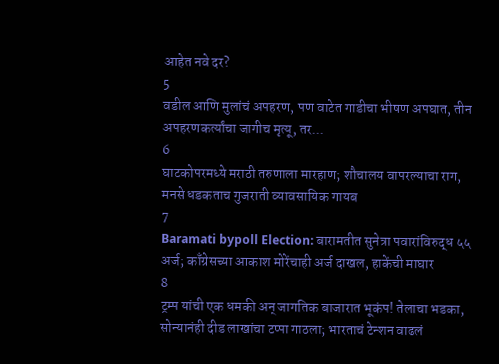आहेत नवे दर?
5
वडील आणि मुलांचं अपहरण, पण वाटेत गाडीचा भीषण अपघात, तीन अपहरणकर्त्यांचा जागीच मृत्यू, तर...
6
घाटकोपरमध्ये मराठी तरुणाला मारहाण; शौचालय वापरल्याचा राग, मनसे धडकताच गुजराती व्यावसायिक गायब
7
Baramati bypoll Election: बारामतीत सुनेत्रा पवारांविरुद्ध ५५ अर्ज; काँग्रेसच्या आकाश मोरेंचाही अर्ज दाखल, हाकेंची माघार
8
ट्रम्प यांची एक धमकी अन् जागतिक बाजारात भूकंप! तेलाचा भडका, सोन्यानंही दीड लाखांचा टप्पा गाठला; भारताचं टेन्शन वाढलं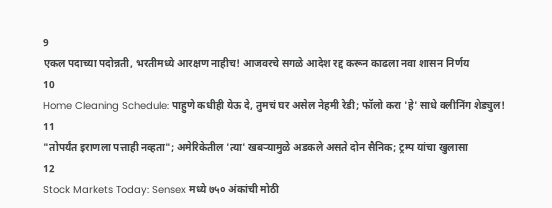9
एकल पदाच्या पदोन्नती, भरतीमध्ये आरक्षण नाहीच! आजवरचे सगळे आदेश रद्द करून काढला नवा शासन निर्णय
10
Home Cleaning Schedule: पाहुणे कधीही येऊ दे, तुमचं घर असेल नेहमी रेडी; फॉलो करा 'हे' साधे क्लीनिंग शेड्युल!
11
"तोपर्यंत इराणला पत्ताही नव्हता"; अमेरिकेतील 'त्या' खबऱ्यामुळे अडकले असते दोन सैनिक; ट्रम्प यांचा खुलासा
12
Stock Markets Today: Sensex मध्ये ७५० अंकांची मोठी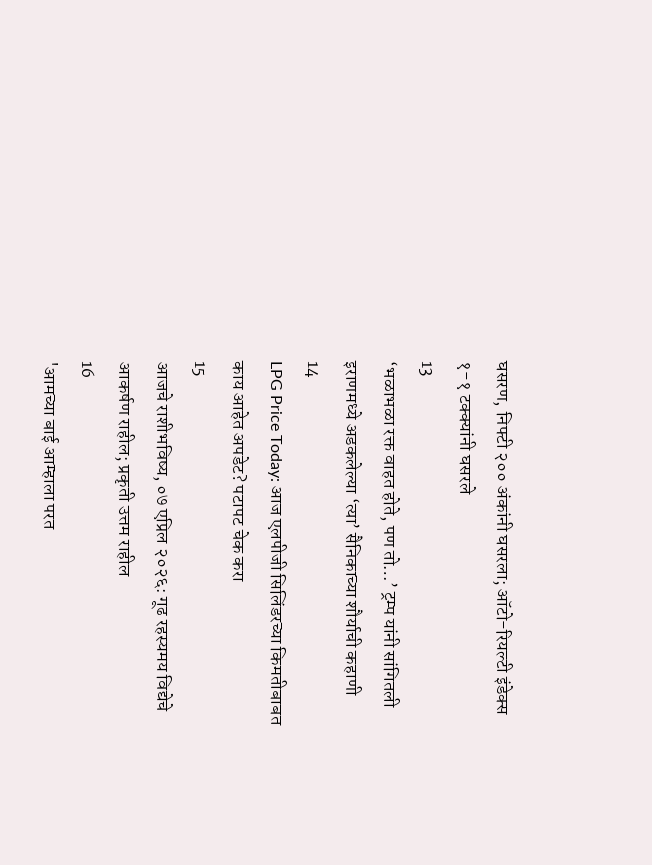घसरण, निफ्टी २०० अंकांनी घसरला; ऑटो-रियल्टी इंडेक्स १-१ टक्क्यांनी घसरले
13
‘भळाभळा रक्त वाहत होते, पण तो…’ ट्रम्प यांनी सांगितली इराणमध्ये अडकलेल्या ‘त्या’ सैनिकाच्या शौर्याची कहाणी
14
LPG Price Today: आज एलपीजी सिलिंडरच्या किमतीबाबत काय आहेत अपडेट? पटापट चेक करा
15
आजचे राशीभविष्य, ०७ एप्रिल २०२६: गूढ रहस्यमय विद्येचे आकर्षण राहील; प्रकृती उत्तम राहील
16
'आमच्या बाई आम्हाला परत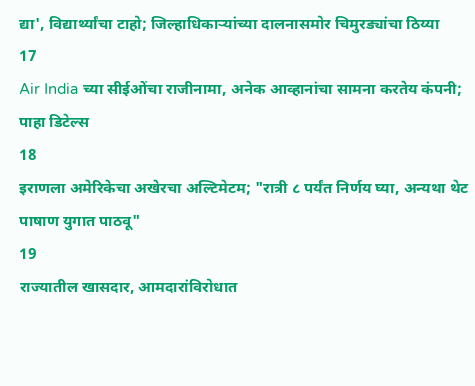द्या', विद्यार्थ्यांचा टाहो; जिल्हाधिकाऱ्यांच्या दालनासमोर चिमुरड्यांचा ठिय्या
17
Air India च्या सीईओंचा राजीनामा, अनेक आव्हानांचा सामना करतेय कंपनी; पाहा डिटेल्स
18
इराणला अमेरिकेचा अखेरचा अल्टिमेटम; "रात्री ८ पर्यंत निर्णय घ्या, अन्यथा थेट पाषाण युगात पाठवू"
19
राज्यातील खासदार, आमदारांविरोधात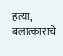हत्या, बलात्काराचे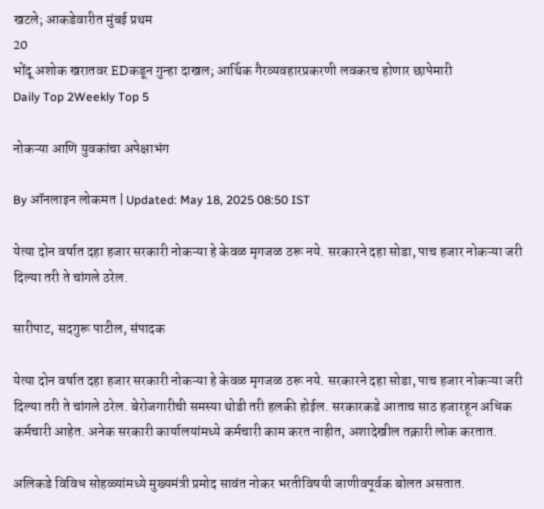खटले; आकडेवारीत मुंबई प्रथम
20
भोंदू अशोक खरातवर EDकडून गुन्हा दाखल; आर्थिक गैरव्यवहारप्रकरणी लवकरच होणार छापेमारी
Daily Top 2Weekly Top 5

नोकऱ्या आणि युवकांचा अपेक्षाभंग

By ऑनलाइन लोकमत | Updated: May 18, 2025 08:50 IST

येत्या दोन वर्षात दहा हजार सरकारी नोकऱ्या हे केवळ मृगजळ ठरू नये. सरकारने दहा सोडा, पाच हजार नोकऱ्या जरी दिल्या तरी ते चांगले ठरेल.

सारीपाट, सदगुरू पाटील, संपादक

येत्या दोन वर्षात दहा हजार सरकारी नोकऱ्या हे केवळ मृगजळ ठरू नये. सरकारने दहा सोडा, पाच हजार नोकऱ्या जरी दिल्या तरी ते चांगले ठरेल. बेरोजगारीची समस्या थोडी तरी हलकी होईल. सरकारकडे आताच साठ हजारहून अधिक कर्मचारी आहेत. अनेक सरकारी कार्यालयांमध्ये कर्मचारी काम करत नाहीत, अशादेखील तक्रारी लोक करतात.

अलिकडे विविध सोहळ्यांमध्ये मुख्यमंत्री प्रमोद सावंत नोकर भरतीविषयी जाणीवपूर्वक बोलत असतात.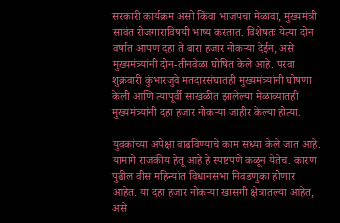सरकारी कार्यक्रम असो किंवा भाजपचा मेळावा, मुख्यमंत्री सावंत रोजगाराविषयी भाष्य करतात. विशेषतः येत्या दोन वर्षात आपण दहा ते बारा हजार नोकऱ्या देईन, असे मुख्यमंत्र्यांनी दोन-तीनवेळा घोषित केले आहे. परवा शुक्रवारी कुंभारजुवे मतदारसंघातही मुख्यमंत्र्यांनी घोषणा केली आणि त्यापूर्वी साखळीत झालेल्या मेळाव्यातही मुख्यमंत्र्यांनी दहा हजार नोकऱ्या जाहीर केल्या होत्या.

युवकांच्या अपेक्षा वाढविण्याचे काम सध्या केले जात आहे. यामागे राजकीय हेतू आहे हे स्पष्टपणे कळून येतेच. कारण पुढील वीस महिन्यांत विधानसभा निवडणुका होणार आहेत. या दहा हजार नोकऱ्या खासगी क्षेत्रातल्या आहेत, असे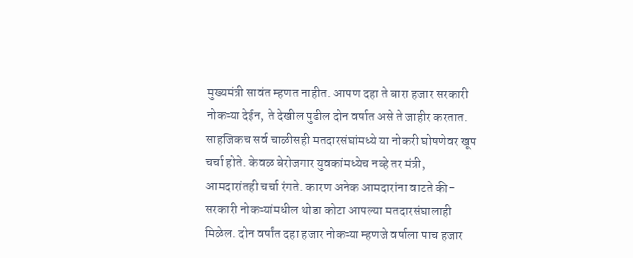मुख्यमंत्री सावंत म्हणत नाहीत. आपण दहा ते बारा हजार सरकारी नोकऱ्या देईन, ते देखील पुढील दोन वर्षात असे ते जाहीर करतात. साहजिकच सर्व चाळीसही मतदारसंघांमध्ये या नोकरी घोषणेवर खूप चर्चा होते. केवळ बेरोजगार युवकांमध्येच नव्हे तर मंत्री, आमदारांतही चर्चा रंगते. कारण अनेक आमदारांना वाटते की-सरकारी नोकऱ्यांमधील थोडा कोटा आपल्या मतदारसंघालाही मिळेल. दोन वर्षांत दहा हजार नोकऱ्या म्हणजे वर्षाला पाच हजार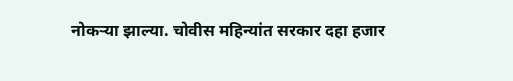नोकऱ्या झाल्या. चोवीस महिन्यांत सरकार दहा हजार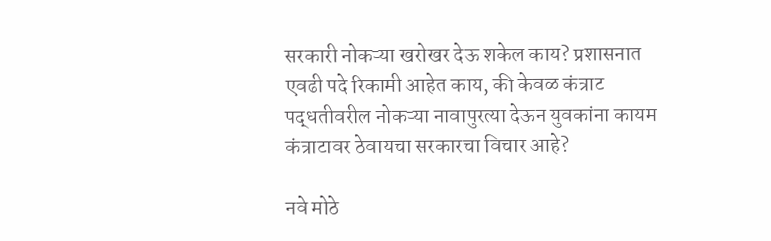सरकारी नोकऱ्या खरोखर देऊ शकेल काय? प्रशासनात एवढी पदे रिकामी आहेत काय, की केवळ कंत्राट पद्धतीवरील नोकऱ्या नावापुरत्या देऊन युवकांना कायम कंत्राटावर ठेवायचा सरकारचा विचार आहे?

नवे मोठे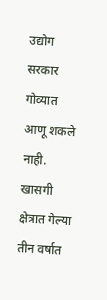उद्योग सरकार गोव्यात आणू शकले नाही. खासगी क्षेत्रात गेल्या तीन वर्षात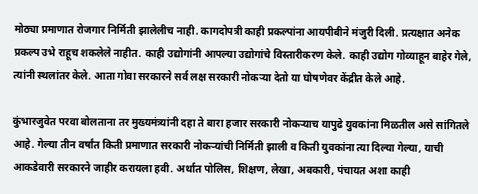मोठ्या प्रमाणात रोजगार निर्मिती झालेलीच नाही. कागदोपत्री काही प्रकल्पांना आयपीबीने मंजुरी दिली. प्रत्यक्षात अनेक प्रकल्प उभे राहूच शकलेले नाहीत. काही उद्योगांनी आपल्या उद्योगांचे विस्तारीकरण केले. काही उद्योग गोव्याहून बाहेर गेले, त्यांनी स्थलांतर केले. आता गोवा सरकारने सर्व लक्ष सरकारी नोकऱ्या देतो या घोषणेवर केंद्रीत केले आहे.

कुंभारजुवेत परवा बोलताना तर मुख्यमंत्र्यांनी दहा ते बारा हजार सरकारी नोकऱ्याच यापुढे युवकांना मिळतील असे सांगितले आहे. गेल्या तीन वर्षांत किती प्रमाणात सरकारी नोकऱ्यांची निर्मिती झाली व किती युवकांना त्या दिल्या गेल्या, याची आकडेवारी सरकारने जाहीर करायला हवी. अर्थात पोलिस, शिक्षण, लेखा, अबकारी, पंचायत अशा काही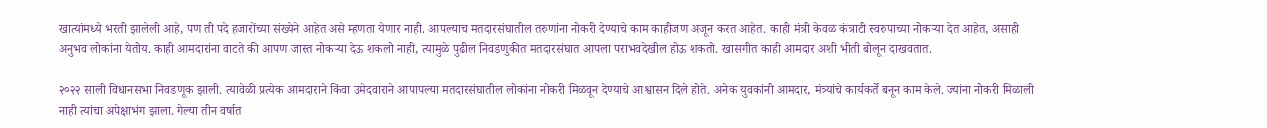खात्यांमध्ये भरती झालेली आहे, पण ती पदे हजारोंच्या संख्येने आहेत असे म्हणता येणार नाही. आपल्याच मतदारसंघातील तरुणांना नोकरी देण्याचे काम काहीजण अजून करत आहेत. काही मंत्री केवळ कंत्राटी स्वरुपाच्या नोकऱ्या देत आहेत, असाही अनुभव लोकांना येतोय. काही आमदारांना वाटते की आपण जास्त नोकऱ्या देऊ शकलो नाही, त्यामुळे पुढील निवडणुकीत मतदारसंघात आपला पराभवदेखील होऊ शकतो. खासगीत काही आमदार अशी भीती बोलून दाखवतात.

२०२२ साली विधानसभा निवडणूक झाली. त्यावेळी प्रत्येक आमदाराने किंवा उमेदवाराने आपापल्या मतदारसंघातील लोकांना नोकरी मिळवून देण्याचे आश्वासन दिले होते. अनेक युवकांनी आमदार, मंत्र्यांचे कार्यकर्ते बनून काम केले. ज्यांना नोकरी मिळाली नाही त्यांचा अपेक्षाभंग झाला. गेल्या तीन वर्षात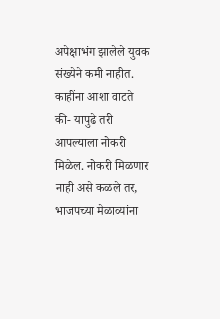अपेक्षाभंग झालेले युवक संख्येने कमी नाहीत. काहींना आशा वाटते की- यापुढे तरी आपल्याला नोकरी मिळेल. नोकरी मिळणार नाही असे कळले तर, भाजपच्या मेळाव्यांना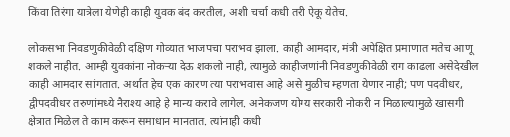किंवा तिरंगा यात्रेला येणेही काही युवक बंद करतील, अशी चर्चा कधी तरी ऐकू येतेच.

लोकसभा निवडणुकीवेळी दक्षिण गोव्यात भाजपचा पराभव झाला. काही आमदार, मंत्री अपेक्षित प्रमाणात मतेच आणू शकले नाहीत. आम्ही युवकांना नोकऱ्या देऊ शकलो नाही, त्यामुळे काहीजणांनी निवडणुकीवेळी राग काढला असेदेखील काही आमदार सांगतात. अर्थात हेच एक कारण त्या पराभवास आहे असे मुळीच म्हणता येणार नाही; पण पदवीधर, द्वीपदवीधर तरुणांमध्ये नैराश्य आहे हे मान्य करावे लागेल. अनेकजण योग्य सरकारी नोकरी न मिळाल्यामुळे खासगी क्षेत्रात मिळेल ते काम करून समाधान मानतात. त्यांनाही कधी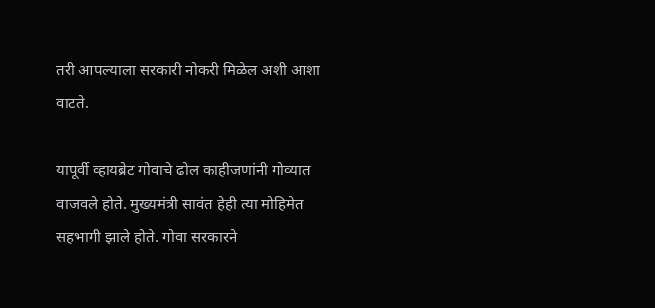तरी आपल्याला सरकारी नोकरी मिळेल अशी आशा वाटते.

यापूर्वी व्हायब्रेट गोवाचे ढोल काहीजणांनी गोव्यात वाजवले होते. मुख्यमंत्री सावंत हेही त्या मोहिमेत सहभागी झाले होते. गोवा सरकारने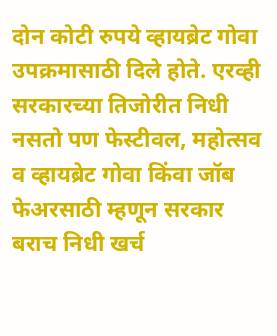दोन कोटी रुपये व्हायब्रेट गोवा उपक्रमासाठी दिले होते. एरव्ही सरकारच्या तिजोरीत निधी नसतो पण फेस्टीवल, महोत्सव व व्हायब्रेट गोवा किंवा जॉब फेअरसाठी म्हणून सरकार बराच निधी खर्च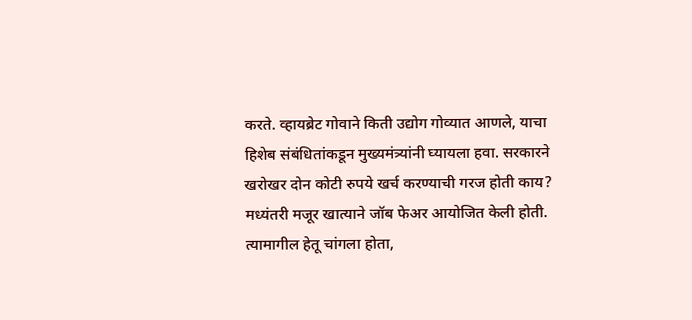करते. व्हायब्रेट गोवाने किती उद्योग गोव्यात आणले, याचा हिशेब संबंधितांकडून मुख्यमंत्र्यांनी घ्यायला हवा. सरकारने खरोखर दोन कोटी रुपये खर्च करण्याची गरज होती काय? मध्यंतरी मजूर खात्याने जॉब फेअर आयोजित केली होती. त्यामागील हेतू चांगला होता,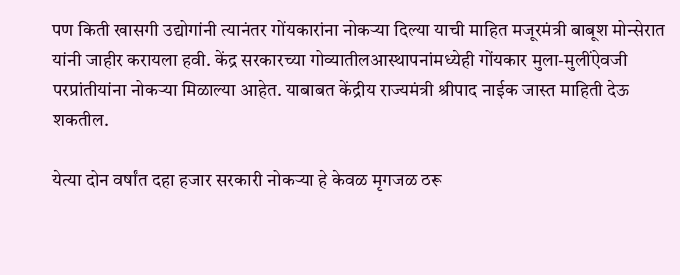पण किती खासगी उद्योगांनी त्यानंतर गोंयकारांना नोकऱ्या दिल्या याची माहित मजूरमंत्री बाबूश मोन्सेरात यांनी जाहीर करायला हवी. केंद्र सरकारच्या गोव्यातीलआस्थापनांमध्येही गोंयकार मुला-मुलींऐवजी परप्रांतीयांना नोकऱ्या मिळाल्या आहेत. याबाबत केंद्रीय राज्यमंत्री श्रीपाद नाईक जास्त माहिती देऊ शकतील.

येत्या दोन वर्षांत दहा हजार सरकारी नोकऱ्या हे केवळ मृगजळ ठरू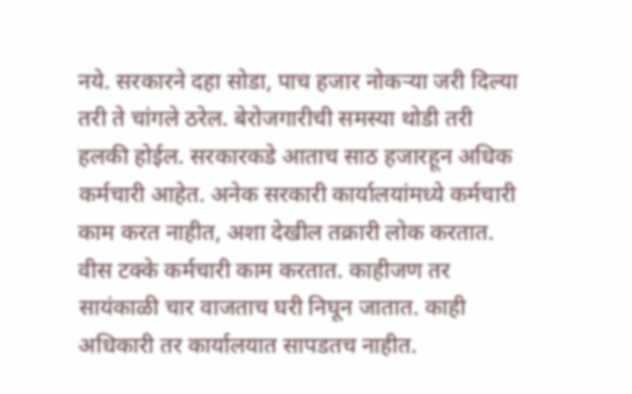नये. सरकारने दहा सोडा, पाच हजार नोकऱ्या जरी दिल्या तरी ते चांगले ठरेल. बेरोजगारीची समस्या थोडी तरी हलकी होईल. सरकारकडे आताच साठ हजारहून अधिक कर्मचारी आहेत. अनेक सरकारी कार्यालयांमध्ये कर्मचारी काम करत नाहीत, अशा देखील तक्रारी लोक करतात. वीस टक्के कर्मचारी काम करतात. काहीजण तर सायंकाळी चार वाजताच घरी निघून जातात. काही अधिकारी तर कार्यालयात सापडतच नाहीत.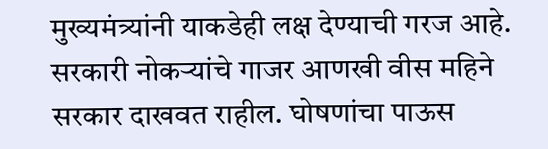मुख्यमंत्र्यांनी याकडेही लक्ष देण्याची गरज आहे. सरकारी नोकऱ्यांचे गाजर आणखी वीस महिने सरकार दाखवत राहील. घोषणांचा पाऊस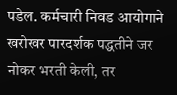पडेल. कर्मचारी निवड आयोगाने खरोखर पारदर्शक पद्धतीने जर नोकर भरती केली, तर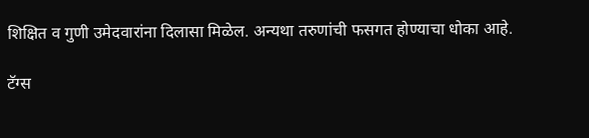शिक्षित व गुणी उमेदवारांना दिलासा मिळेल. अन्यथा तरुणांची फसगत होण्याचा धोका आहे.

टॅग्स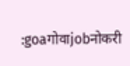:goaगोवाjobनोकरी